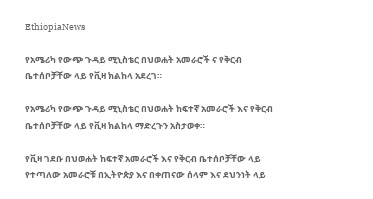EthiopiaNews

የአሜሪካ የውጭ ጉዳይ ሚኒስቴር በህወሐት አመራሮች ና የቅርብ ቤተሰቦቻቸው ላይ የቪዛ ክልከላ አደረገ።

የአሜሪካ የውጭ ጉዳይ ሚኒስቴር በህወሐት ከፍተኛ አመራሮች እና የቅርብ ቤተሰቦቻቸው ላይ የቪዛ ክልከላ ማድረጉን አስታወቀ።

የቪዛ ገደቡ በህወሐት ከፍተኛ አመራሮች እና የቅርብ ቤተሰቦቻቸው ላይ የተጣለው አመራሮቹ በኢትዮጵያ እና በቀጠናው ሰላም እና ደህንነት ላይ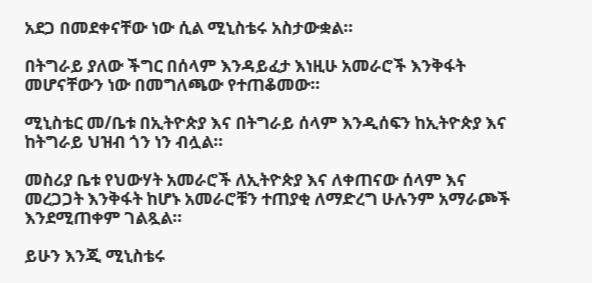አደጋ በመደቀናቸው ነው ሲል ሚኒስቴሩ አስታውቋል።

በትግራይ ያለው ችግር በሰላም እንዳይፈታ እነዚሁ አመራሮች እንቅፋት መሆናቸውን ነው በመግለጫው የተጠቆመው።

ሚኒስቴር መ/ቤቱ በኢትዮጵያ እና በትግራይ ሰላም እንዲሰፍን ከኢትዮጵያ እና ከትግራይ ህዝብ ጎን ነን ብሏል።

መስሪያ ቤቱ የህውሃት አመራሮች ለኢትዮጵያ እና ለቀጠናው ሰላም እና መረጋጋት እንቅፋት ከሆኑ አመራሮቹን ተጠያቂ ለማድረግ ሁሉንም አማራጮች እንደሚጠቀም ገልጿል።

ይሁን እንጂ ሚኒስቴሩ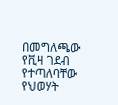በመግለጫው የቪዛ ገደብ የተጣለባቸው የህወሃት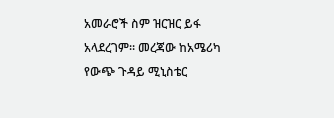አመራሮች ስም ዝርዝር ይፋ አላደረገም። መረጃው ከአሜሪካ የውጭ ጉዳይ ሚኒስቴር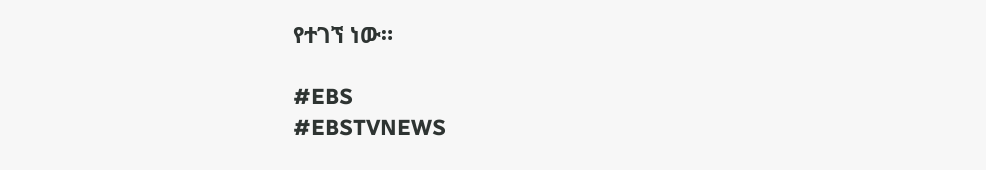የተገኘ ነው።

#EBS
#EBSTVNEWS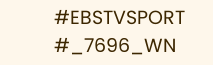#EBSTVSPORT
#_7696_WN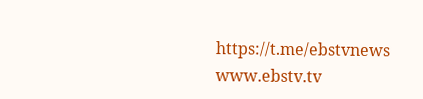https://t.me/ebstvnews
www.ebstv.tv